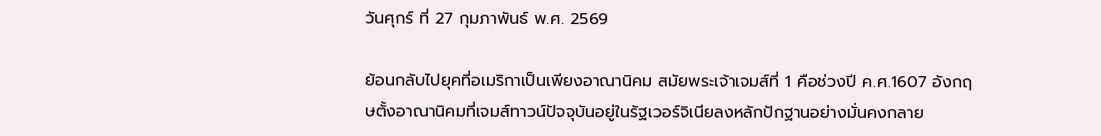วันศุกร์ ที่ 27 กุมภาพันธ์ พ.ศ. 2569

ย้อนกลับไปยุคที่อเมริกาเป็นเพียงอาณานิคม สมัยพระเจ้าเจมส์ที่ 1 คือช่วงปี ค.ศ.1607 อังกฤษตั้งอาณานิคมที่เจมส์ทาวน์ปัจจุบันอยู่ในรัฐเวอร์จิเนียลงหลักปักฐานอย่างมั่นคงกลาย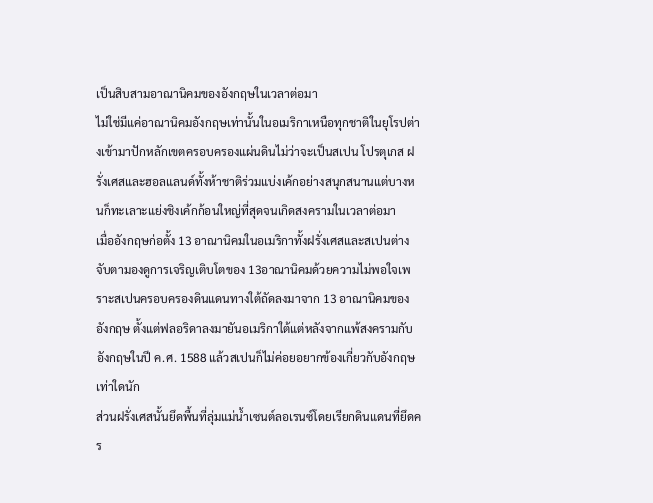เป็นสิบสามอาณานิคมของอังกฤษในเวลาต่อมา
ไม่ใช่มีแค่อาณานิคมอังกฤษเท่านั้นในอเมริกาเหนือทุกชาติในยุโรปต่างเข้ามาปักหลักเขตครอบครองแผ่นดินไม่ว่าจะเป็นสเปน โปรตุเกส ฝรั่งเศสและฮอลแลนด์ทั้งห้าชาติร่วมแบ่งเค้กอย่างสนุกสนานแต่บางหนก็ทะเลาะแย่งชิงเค้กก้อนใหญ่ที่สุดจนเกิดสงครามในเวลาต่อมา
เมื่ออังกฤษก่อตั้ง 13 อาณานิคมในอเมริกาทั้งฝรั่งเศสและสเปนต่างจับตามองดูการเจริญเติบโตของ 13อาณานิคมด้วยความไม่พอใจเพราะสเปนครอบครองดินแดนทางใต้ถัดลงมาจาก 13 อาณานิคมของอังกฤษ ตั้งแต่ฟลอริดาลงมายันอเมริกาใต้แต่หลังจากแพ้สงครามกับอังกฤษในปี ค.ศ. 1588 แล้วสเปนก็ไม่ค่อยอยากข้องเกี่ยวกับอังกฤษเท่าใดนัก
ส่วนฝรั่งเศสนั้นยึดพื้นที่ลุ่มแม่น้ำเซนต์ลอเรนซ์โดยเรียกดินแดนที่ยึดคร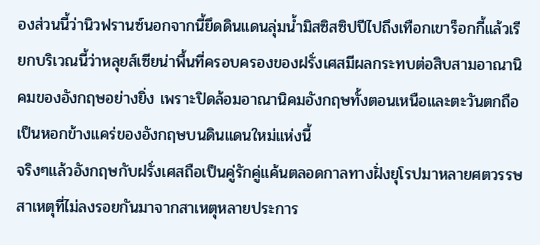องส่วนนี้ว่านิวฟรานซ์นอกจากนี้ยึดดินแดนลุ่มน้ำมิสซิสซิปปีไปถึงเทือกเขาร็อกกี้แล้วเรียกบริเวณนี้ว่าหลุยส์เซียน่าพื้นที่ครอบครองของฝรั่งเศสมีผลกระทบต่อสิบสามอาณานิคมของอังกฤษอย่างยิ่ง เพราะปิดล้อมอาณานิคมอังกฤษทั้งตอนเหนือและตะวันตกถือเป็นหอกข้างแคร่ของอังกฤษบนดินแดนใหม่แห่งนี้
จริงๆแล้วอังกฤษกับฝรั่งเศสถือเป็นคู่รักคู่แค้นตลอดกาลทางฝั่งยุโรปมาหลายศตวรรษ สาเหตุที่ไม่ลงรอยกันมาจากสาเหตุหลายประการ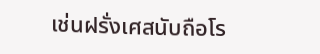เช่นฝรั่งเศสนับถือโร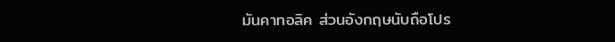มันคาทอลิค ส่วนอังกฤษนับถือโปร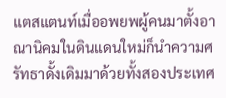แตสแตนท์เมื่ออพยพผู้คนมาตั้งอาณานิคมในดินแดนใหม่ก็นำความศรัทธาดั้งเดิมมาด้วยทั้งสองประเทศ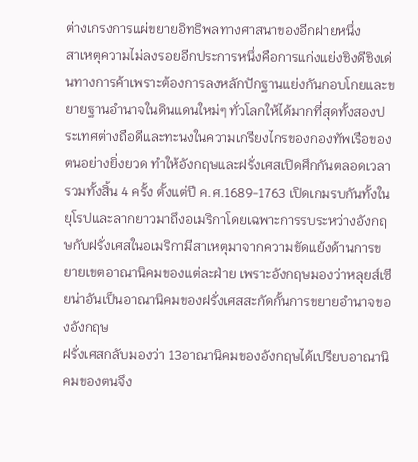ต่างเกรงการแผ่ขยายอิทธิพลทางศาสนาของอีกฝายหนึ่ง
สาเหตุความไม่ลงรอยอีกประการหนึ่งคือการแก่งแย่งชิงดีชิงเด่นทางการค้าเพราะต้องการลงหลักปักฐานแย่งกันกอบโกยและขยายฐานอำนาจในดินแดนใหม่ๆ ทั่วโลกให้ได้มากที่สุดทั้งสองประเทศต่างถือดีและทะนงในความเกรียงไกรของกองทัพเรือของตนอย่างยิ่งยวด ทำให้อังกฤษและฝรั่งเศสเปิดศึกกันตลอดเวลา รวมทั้งสิ้น 4 ครั้ง ตั้งแต่ปี ค.ศ.1689-1763 เปิดเกมรบกันทั้งในยุโรปและลากยาวมาถึงอเมริกาโดยเฉพาะการรบระหว่างอังกฤษกับฝรั่งเศสในอเมริกามีสาเหตุมาจากความขัดแย้งด้านการขยายเขตอาณานิคมของแต่ละฝ่าย เพราะอังกฤษมองว่าหลุยส์เซียน่าอันเป็นอาณานิคมของฝรั่งเศสสะกัดกั้นการขยายอำนาจของอังกฤษ
ฝรั่งเศสกลับมองว่า 13อาณานิคมของอังกฤษได้เปรียบอาณานิคมของตนจึง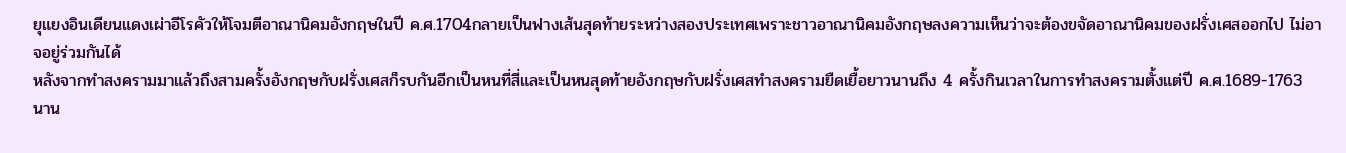ยุแยงอินเดียนแดงเผ่าอีโรคัวให้โจมตีอาณานิคมอังกฤษในปี ค.ศ.1704กลายเป็นฟางเส้นสุดท้ายระหว่างสองประเทศเพราะชาวอาณานิคมอังกฤษลงความเห็นว่าจะต้องขจัดอาณานิคมของฝรั่งเศสออกไป ไม่อาจอยู่ร่วมกันได้
หลังจากทำสงครามมาแล้วถึงสามครั้งอังกฤษกับฝรั่งเศสก็รบกันอีกเป็นหนที่สี่และเป็นหนสุดท้ายอังกฤษกับฝรั่งเศสทำสงครามยืดเยื้อยาวนานถึง 4 ครั้งกินเวลาในการทำสงครามตั้งแต่ปี ค.ศ.1689-1763 นาน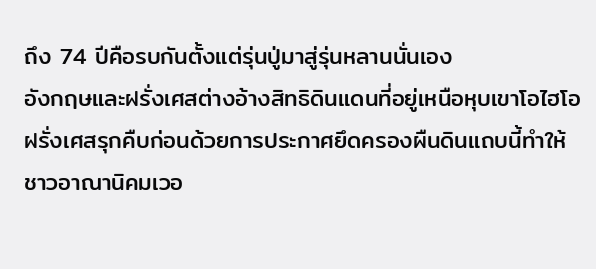ถึง 74 ปีคือรบกันตั้งแต่รุ่นปู่มาสู่รุ่นหลานนั่นเอง
อังกฤษและฝรั่งเศสต่างอ้างสิทธิดินแดนที่อยู่เหนือหุบเขาโอไฮโอฝรั่งเศสรุกคืบก่อนด้วยการประกาศยึดครองผืนดินแถบนี้ทำให้ชาวอาณานิคมเวอ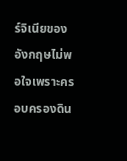ร์จิเนียของอังกฤษไม่พอใจเพราะครอบครองดิน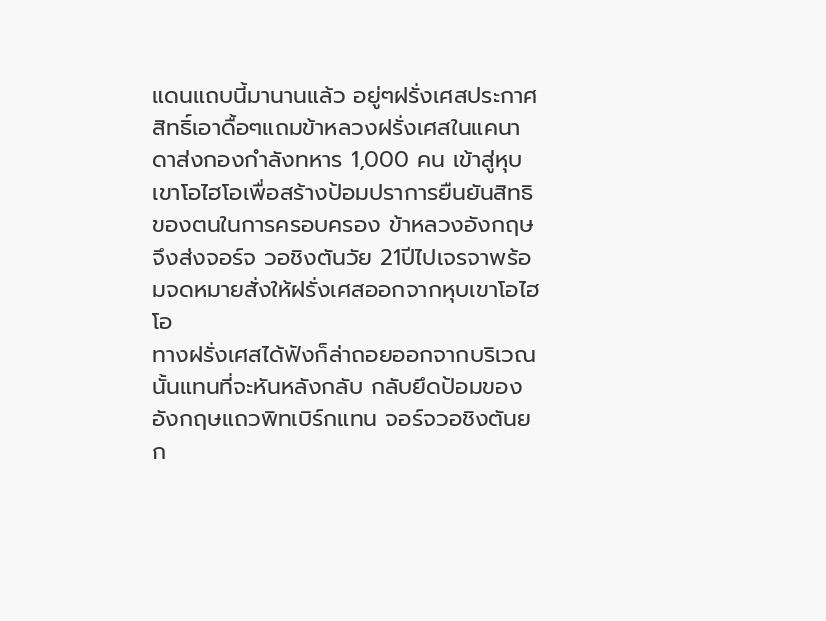แดนแถบนี้มานานแล้ว อยู่ๆฝรั่งเศสประกาศสิทธิ์เอาดื้อๆแถมข้าหลวงฝรั่งเศสในแคนาดาส่งกองกำลังทหาร 1,000 คน เข้าสู่หุบเขาโอไฮโอเพื่อสร้างป้อมปราการยืนยันสิทธิของตนในการครอบครอง ข้าหลวงอังกฤษจึงส่งจอร์จ วอชิงตันวัย 21ปีไปเจรจาพร้อมจดหมายสั่งให้ฝรั่งเศสออกจากหุบเขาโอไฮโอ
ทางฝรั่งเศสได้ฟังก็ล่าถอยออกจากบริเวณนั้นแทนที่จะหันหลังกลับ กลับยึดป้อมของอังกฤษแถวพิทเบิร์กแทน จอร์จวอชิงตันยก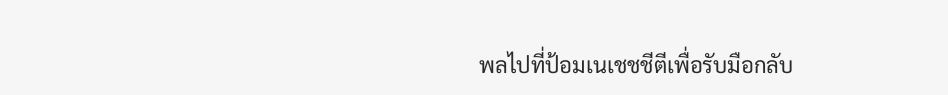พลไปที่ป้อมเนเชชชีตีเพื่อรับมือกลับ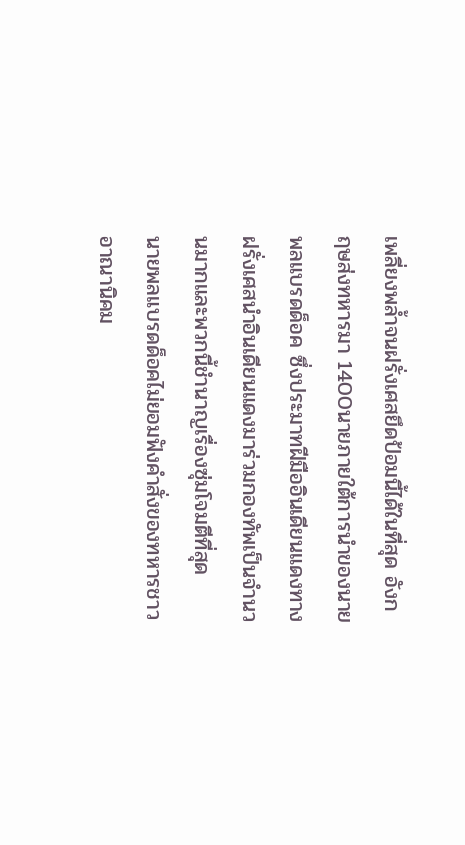เพลี่ยงพล้ำจนฝรั่งเศสยึดป้อมนี้ได้ในที่สุด อังกฤษส่งทหารมา 1400นายภายใต้การนำของนายพลแบรดด็อค ซึ่งประมาทฝีมืออินเดียนแดงทางฝรั่งเศสนำอินเดียนแดงมาร่วมกองทัพเป็นจำนวนมากและพวกนี้ชำนาญเรื่องซุ่มโจมตีที่สุด
นายพลแบรดด็อคไม่ยอมฟังคำสั่งของทหารชาวอาณานิคม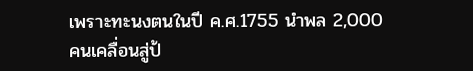เพราะทะนงตนในปี ค.ศ.1755 นำพล 2,000 คนเคลื่อนสู่ป้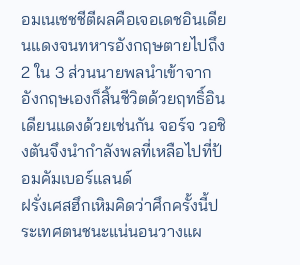อมเนเชชชีตีผลคือเจอเดชอินเดียนแดงจนทหารอังกฤษตายไปถึง 2 ใน 3 ส่วนนายพลนำเข้าจากอังกฤษเองก็สิ้นชีวิตด้วยฤทธิ์อินเดียนแดงด้วยเช่นกัน จอร์จ วอชิงตันจึงนำกำลังพลที่เหลือไปที่ป้อมคัมเบอร์แลนด์
ฝรั่งเศสฮึกเหิมคิดว่าศึกครั้งนี้ประเทศตนชนะแน่นอนวางแผ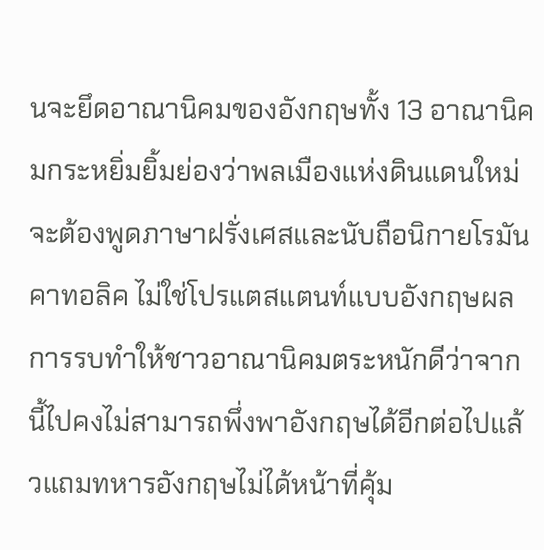นจะยึดอาณานิคมของอังกฤษทั้ง 13 อาณานิคมกระหยิ่มยิ้มย่องว่าพลเมืองแห่งดินแดนใหม่จะต้องพูดภาษาฝรั่งเศสและนับถือนิกายโรมันคาทอลิค ไม่ใช่โปรแตสแตนท์แบบอังกฤษผลการรบทำให้ชาวอาณานิคมตระหนักดีว่าจากนี้ไปคงไม่สามารถพึ่งพาอังกฤษได้อีกต่อไปแล้วแถมทหารอังกฤษไม่ได้หน้าที่คุ้ม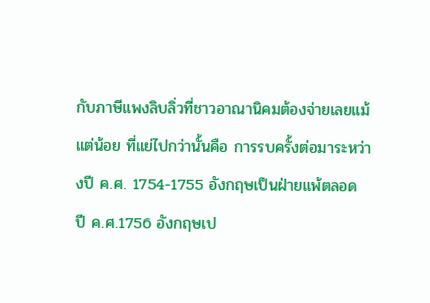กับภาษีแพงลิบลิ่วที่ชาวอาณานิคมต้องจ่ายเลยแม้แต่น้อย ที่แย่ไปกว่านั้นคือ การรบครั้งต่อมาระหว่างปี ค.ศ. 1754-1755 อังกฤษเป็นฝ่ายแพ้ตลอด
ปี ค.ศ.1756 อังกฤษเป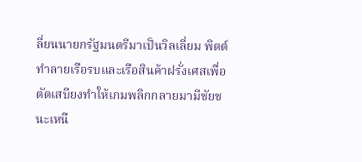ลี่ยนนายกรัฐมนตรีมาเป็นวิลเลี่ยม พิตต์ทำลายเรือรบและเรือสินค้าฝรั่งเศสเพื่อตัดเสบียงทำให้เกมพลิกกลายมามีชัยชนะเหนื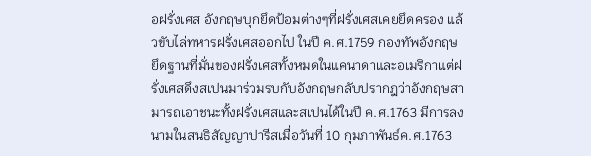อฝรั่งเศส อังกฤษบุกยึดป้อมต่างๆที่ฝรั่งเศสเคยยึดครอง แล้วขับไล่ทหารฝรั่งเศสออกไป ในปี ค.ศ.1759 กองทัพอังกฤษยึดฐานที่มั่นของฝรั่งเศสทั้งหมดในแคนาดาและอเมริกาแต่ฝรั่งเศสดึงสเปนมาร่วมรบกับอังกฤษกลับปรากฎว่าอังกฤษสามารถเอาชนะทั้งฝรั่งเศสและสเปนได้ในปี ค.ศ.1763 มีการลงนามในสนธิสัญญาปารีสเมื่อวันที่ 10 กุมภาพันธ์ค.ศ.1763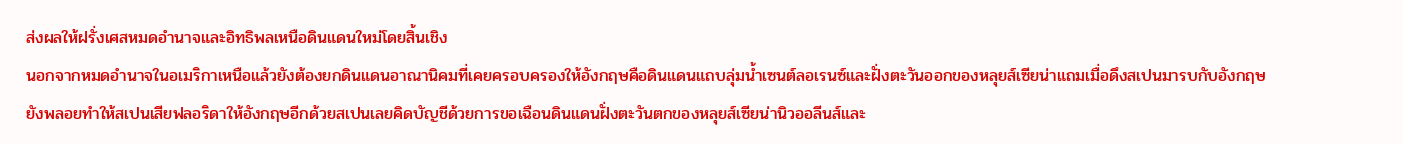ส่งผลให้ฝรั่งเศสหมดอำนาจและอิทธิพลเหนือดินแดนใหม่โดยสิ้นเชิง
นอกจากหมดอำนาจในอเมริกาเหนือแล้วยังต้องยกดินแดนอาณานิคมที่เคยครอบครองให้อังกฤษคือดินแดนแถบลุ่มน้ำเซนต์ลอเรนซ์และฝั่งตะวันออกของหลุยส์เซียน่าแถมเมื่อดึงสเปนมารบกับอังกฤษยังพลอยทำให้สเปนเสียฟลอริดาให้อังกฤษอีกด้วยสเปนเลยคิดบัญชีด้วยการขอเฉือนดินแดนฝั่งตะวันตกของหลุยส์เซียน่านิวออลีนส์และ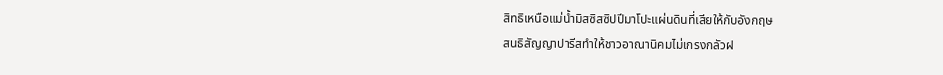สิทธิเหนือแม่น้ำมิสซิสซิปปีมาโปะแผ่นดินที่เสียให้กับอังกฤษ
สนธิสัญญาปารีสทำให้ชาวอาณานิคมไม่เกรงกลัวฝ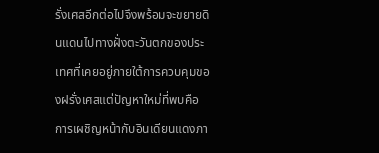รั่งเศสอีกต่อไปจึงพร้อมจะขยายดินแดนไปทางฝั่งตะวันตกของประเทศที่เคยอยู่ภายใต้การควบคุมของฝรั่งเศสแต่ปัญหาใหม่ที่พบคือการเผชิญหน้ากับอินเดียนแดงภา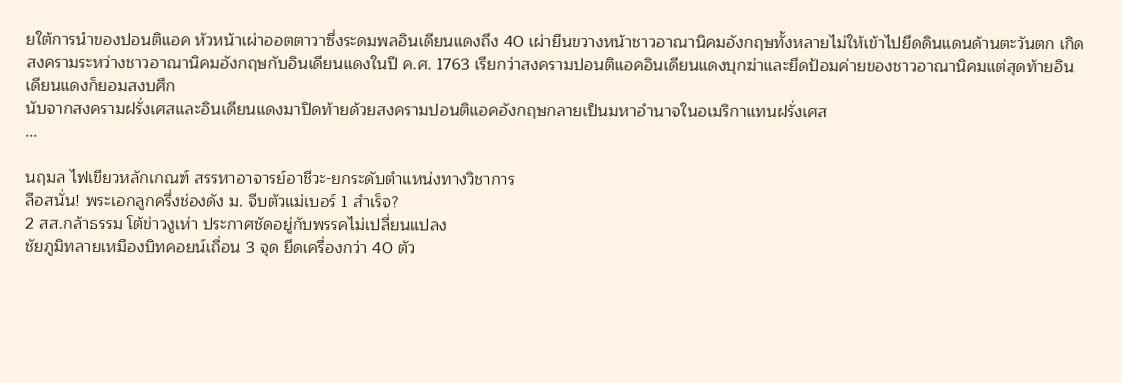ยใต้การนำของปอนติแอค หัวหน้าเผ่าออตตาวาซึ่งระดมพลอินเดียนแดงถึง 40 เผ่ายืนขวางหน้าชาวอาณานิคมอังกฤษทั้งหลายไม่ให้เข้าไปยึดดินแดนด้านตะวันตก เกิดสงครามระหว่างชาวอาณานิคมอังกฤษกับอินเดียนแดงในปี ค.ศ. 1763 เรียกว่าสงครามปอนติแอคอินเดียนแดงบุกฆ่าและยึดป้อมค่ายของชาวอาณานิคมแต่สุดท้ายอินเดียนแดงก็ยอมสงบศึก
นับจากสงครามฝรั่งเศสและอินเดียนแดงมาปิดท้ายด้วยสงครามปอนติแอคอังกฤษกลายเป็นมหาอำนาจในอเมริกาแทนฝรั่งเศส
...

นฤมล ไฟเขียวหลักเกณฑ์ สรรหาอาจารย์อาชีวะ-ยกระดับตำแหน่งทางวิชาการ
ลือสนั่น! พระเอกลูกครึ่งช่องดัง ม. จีบตัวแม่เบอร์ 1 สำเร็จ?
2 สส.กล้าธรรม โต้ข่าวงูเห่า ประกาศชัดอยู่กับพรรคไม่เปลี่ยนแปลง
ชัยภูมิทลายเหมืองบิทคอยน์เถื่อน 3 จุด ยึดเครื่องกว่า 40 ตัว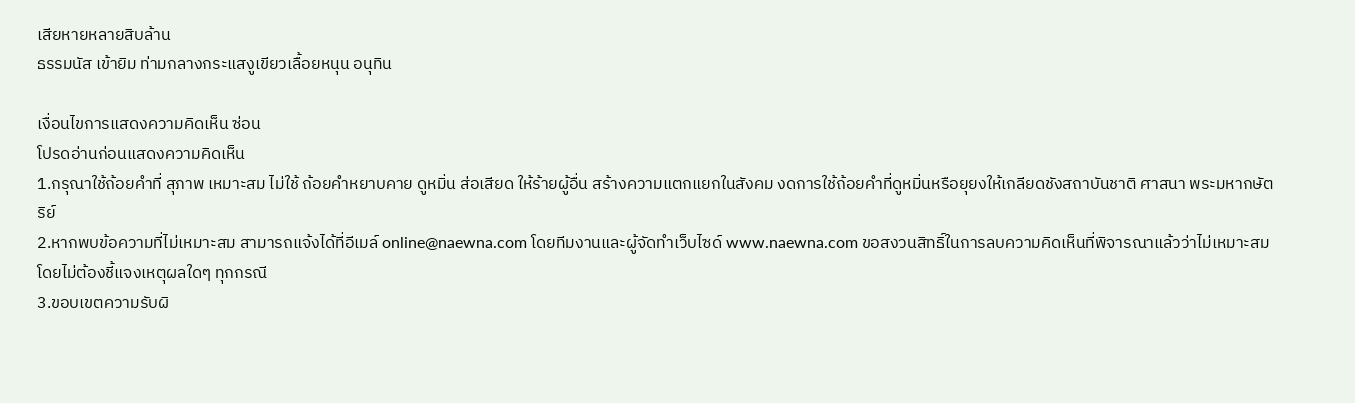เสียหายหลายสิบล้าน
ธรรมนัส เข้ายิม ท่ามกลางกระแสงูเขียวเลื้อยหนุน อนุทิน

เงื่อนไขการแสดงความคิดเห็น ซ่อน
โปรดอ่านก่อนแสดงความคิดเห็น
1.กรุณาใช้ถ้อยคำที่ สุภาพ เหมาะสม ไม่ใช้ ถ้อยคำหยาบคาย ดูหมิ่น ส่อเสียด ให้ร้ายผู้อื่น สร้างความแตกแยกในสังคม งดการใช้ถ้อยคำที่ดูหมิ่นหรือยุยงให้เกลียดชังสถาบันชาติ ศาสนา พระมหากษัตริย์
2.หากพบข้อความที่ไม่เหมาะสม สามารถแจ้งได้ที่อีเมล์ online@naewna.com โดยทีมงานและผู้จัดทำเว็บไซด์ www.naewna.com ขอสงวนสิทธิ์ในการลบความคิดเห็นที่พิจารณาแล้วว่าไม่เหมาะสม โดยไม่ต้องชี้แจงเหตุผลใดๆ ทุกกรณี
3.ขอบเขตความรับผิ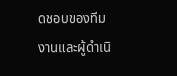ดชอบของทีมงานและผู้ดำเนิ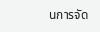นการจัด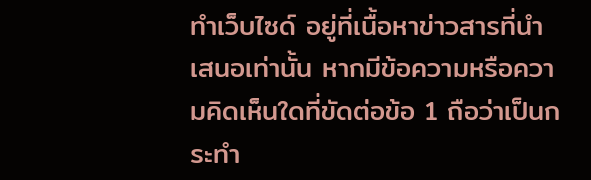ทำเว็บไซด์ อยู่ที่เนื้อหาข่าวสารที่นำเสนอเท่านั้น หากมีข้อความหรือความคิดเห็นใดที่ขัดต่อข้อ 1 ถือว่าเป็นกระทำ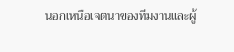นอกเหนือเจตนาของทีมงานและผู้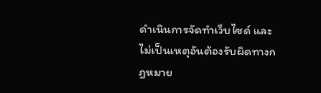ดำเนินการจัดทำเว็บไซด์ และไม่เป็นเหตุอันต้องรับผิดทางกฎหมาย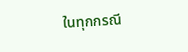ในทุกกรณี